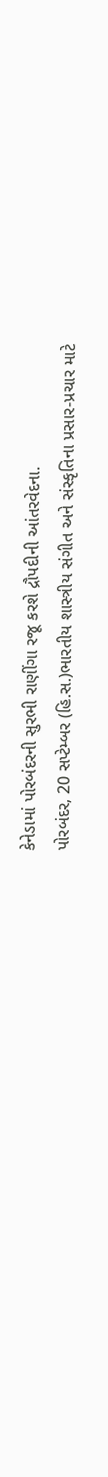કેનેડામાં પોરબંદરની સુરભી રાણીંગા રજૂ કરશે દ્રૌપદીની આંતરવેદના.
પોરબંદર, 20 સપ્ટેમ્બર (હિ.સ.)ભારતીય શાસ્ત્રીય સંગીત અને સંસ્કૃતિના પ્રસાર-પ્રચાર માટે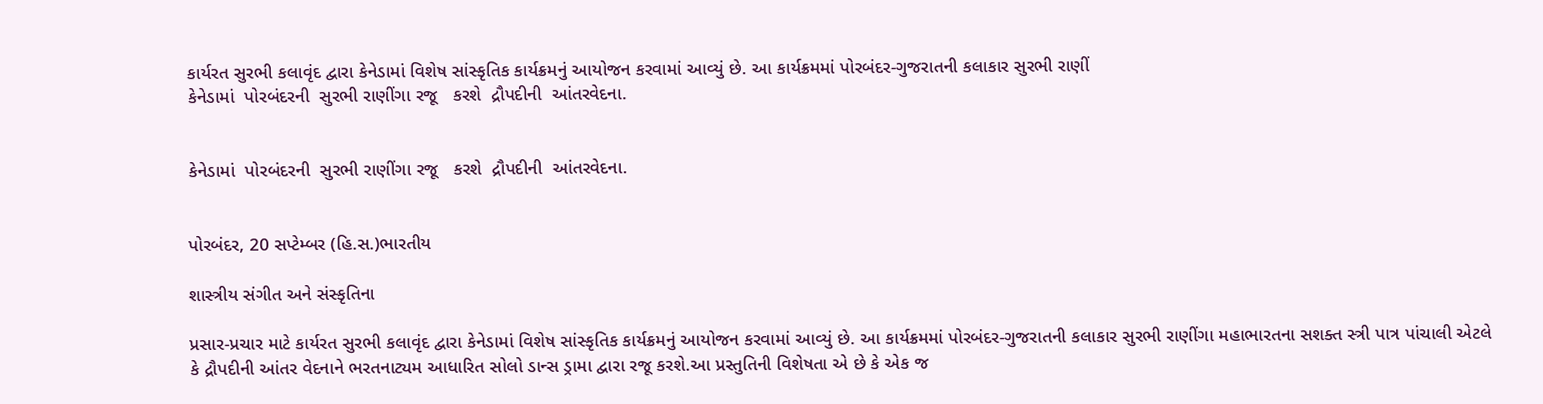કાર્યરત સુરભી કલાવૃંદ દ્વારા કેનેડામાં વિશેષ સાંસ્કૃતિક કાર્યક્રમનું આયોજન કરવામાં આવ્યું છે. આ કાર્યક્રમમાં પોરબંદર-ગુજરાતની કલાકાર સુરભી રાણીં
કેનેડામાં  પોરબંદરની  સુરભી રાણીંગા રજૂ   કરશે  દ્રૌપદીની  આંતરવેદના.


કેનેડામાં  પોરબંદરની  સુરભી રાણીંગા રજૂ   કરશે  દ્રૌપદીની  આંતરવેદના.


પોરબંદર, 20 સપ્ટેમ્બર (હિ.સ.)ભારતીય

શાસ્ત્રીય સંગીત અને સંસ્કૃતિના

પ્રસાર-પ્રચાર માટે કાર્યરત સુરભી કલાવૃંદ દ્વારા કેનેડામાં વિશેષ સાંસ્કૃતિક કાર્યક્રમનું આયોજન કરવામાં આવ્યું છે. આ કાર્યક્રમમાં પોરબંદર-ગુજરાતની કલાકાર સુરભી રાણીંગા મહાભારતના સશક્ત સ્ત્રી પાત્ર પાંચાલી એટલે કે દ્રૌપદીની આંતર વેદનાને ભરતનાટ્યમ આધારિત સોલો ડાન્સ ડ્રામા દ્વારા રજૂ કરશે.આ પ્રસ્તુતિની વિશેષતા એ છે કે એક જ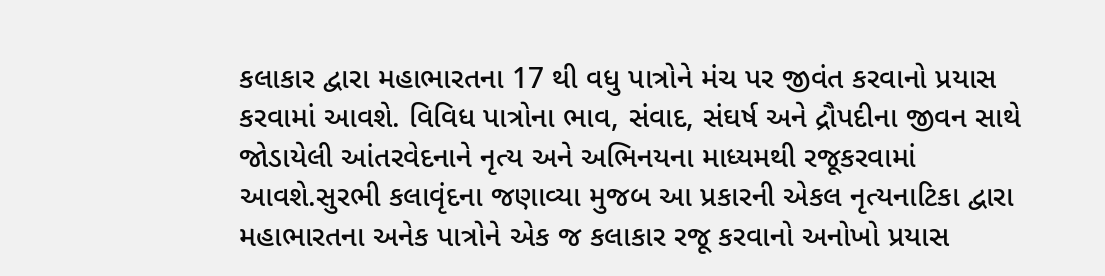કલાકાર દ્વારા મહાભારતના 17 થી વધુ પાત્રોને મંચ પર જીવંત કરવાનો પ્રયાસ કરવામાં આવશે. વિવિધ પાત્રોના ભાવ, સંવાદ, સંઘર્ષ અને દ્રૌપદીના જીવન સાથે જોડાયેલી આંતરવેદનાને નૃત્ય અને અભિનયના માધ્યમથી રજૂકરવામાં આવશે.સુરભી કલાવૃંદના જણાવ્યા મુજબ આ પ્રકારની એકલ નૃત્યનાટિકા દ્વારા મહાભારતના અનેક પાત્રોને એક જ કલાકાર રજૂ કરવાનો અનોખો પ્રયાસ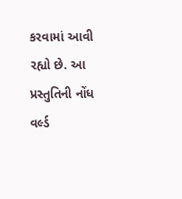કરવામાં આવી રહ્યો છે. આ પ્રસ્તુતિની નોંધ વર્લ્ડ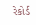રેકોર્ડ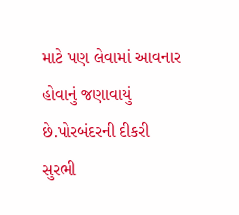માટે પણ લેવામાં આવનાર હોવાનું જણાવાયું છે.પોરબંદરની દીકરી સુરભી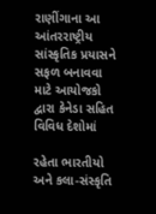રાણીંગાના આ આંતરરાષ્ટ્રીય સાંસ્કૃતિક પ્રયાસને સફળ બનાવવા માટે આયોજકો દ્વારા કેનેડા સહિત વિવિધ દેશોમાં

રહેતા ભારતીયો અને કલા-સંસ્કૃતિ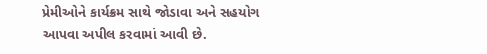પ્રેમીઓને કાર્યક્રમ સાથે જોડાવા અને સહયોગ આપવા અપીલ કરવામાં આવી છે.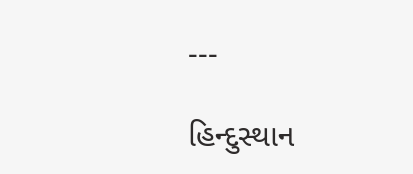---

હિન્દુસ્થાન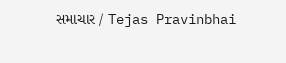સમાચાર / Tejas Pravinbhai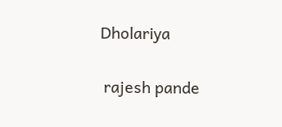Dholariya


 rajesh pande